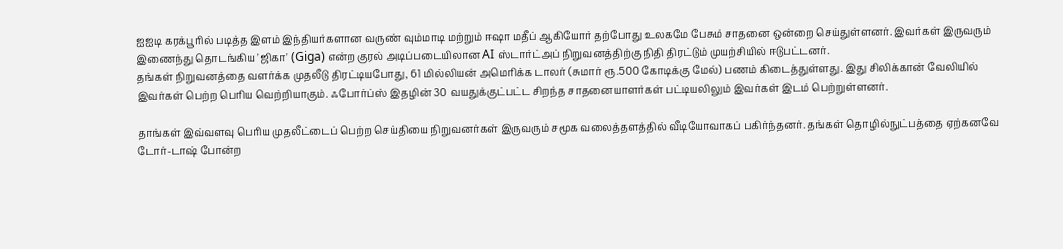ஐஐடி கரக்பூரில் படித்த இளம் இந்தியர்களான வருண் வும்மாடி மற்றும் ஈஷா மதீப் ஆகியோர் தற்போது உலகமே பேசும் சாதனை ஒன்றை செய்துள்ளனர். இவர்கள் இருவரும் இணைந்து தொடங்கிய 'ஜிகா' (Giga) என்ற குரல் அடிப்படையிலான AI ஸ்டார்ட்அப் நிறுவனத்திற்கு நிதி திரட்டும் முயற்சியில் ஈடுபட்டனர்.
தங்கள் நிறுவனத்தை வளர்க்க முதலீடு திரட்டியபோது, 61 மில்லியன் அமெரிக்க டாலர் (சுமார் ரூ.500 கோடிக்கு மேல்) பணம் கிடைத்துள்ளது. இது சிலிக்கான் வேலியில் இவர்கள் பெற்ற பெரிய வெற்றியாகும். ஃபோர்ப்ஸ் இதழின் 30 வயதுக்குட்பட்ட சிறந்த சாதனையாளர்கள் பட்டியலிலும் இவர்கள் இடம் பெற்றுள்ளனர்.

தாங்கள் இவ்வளவு பெரிய முதலீட்டைப் பெற்ற செய்தியை நிறுவனர்கள் இருவரும் சமூக வலைத்தளத்தில் வீடியோவாகப் பகிர்ந்தனர். தங்கள் தொழில்நுட்பத்தை ஏற்கனவே டோர்-டாஷ் போன்ற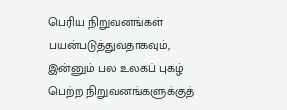பெரிய நிறுவனங்கள் பயன்படுத்துவதாகவும், இன்னும் பல உலகப் புகழ் பெற்ற நிறுவனங்களுக்குத்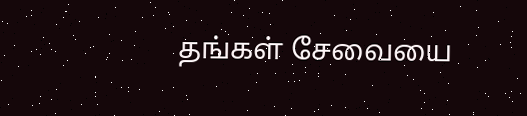தங்கள் சேவையை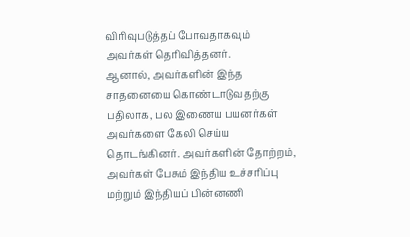விரிவுபடுத்தப் போவதாகவும் அவர்கள் தெரிவித்தனர்.
ஆனால், அவர்களின் இந்த சாதனையை கொண்டாடுவதற்கு பதிலாக, பல இணைய பயனர்கள் அவர்களை கேலி செய்ய தொடங்கினர். அவர்களின் தோற்றம், அவர்கள் பேசும் இந்திய உச்சரிப்பு மற்றும் இந்தியப் பின்னணி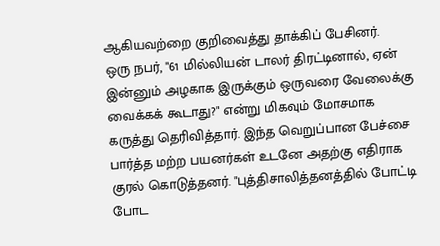ஆகியவற்றை குறிவைத்து தாக்கிப் பேசினர்.
ஒரு நபர், "61 மில்லியன் டாலர் திரட்டினால், ஏன் இன்னும் அழகாக இருக்கும் ஒருவரை வேலைக்கு வைக்கக் கூடாது?" என்று மிகவும் மோசமாக கருத்து தெரிவித்தார். இந்த வெறுப்பான பேச்சை பார்த்த மற்ற பயனர்கள் உடனே அதற்கு எதிராக குரல் கொடுத்தனர். "புத்திசாலித்தனத்தில் போட்டி போட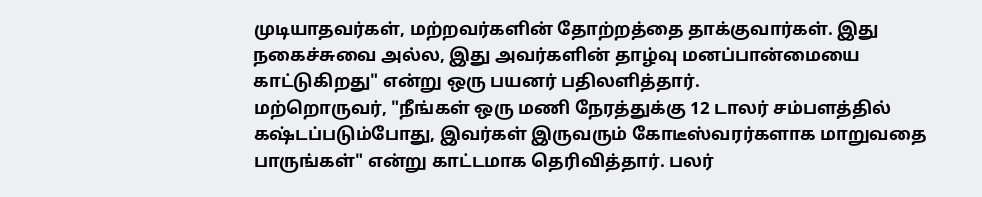முடியாதவர்கள், மற்றவர்களின் தோற்றத்தை தாக்குவார்கள். இது நகைச்சுவை அல்ல, இது அவர்களின் தாழ்வு மனப்பான்மையை காட்டுகிறது" என்று ஒரு பயனர் பதிலளித்தார்.
மற்றொருவர், "நீங்கள் ஒரு மணி நேரத்துக்கு 12 டாலர் சம்பளத்தில் கஷ்டப்படும்போது, இவர்கள் இருவரும் கோடீஸ்வரர்களாக மாறுவதை பாருங்கள்" என்று காட்டமாக தெரிவித்தார். பலர்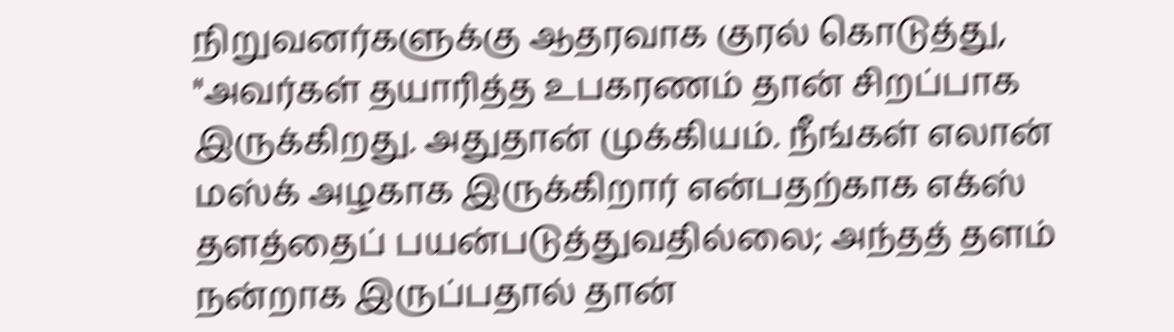நிறுவனர்களுக்கு ஆதரவாக குரல் கொடுத்து, "அவர்கள் தயாரித்த உபகரணம் தான் சிறப்பாக இருக்கிறது. அதுதான் முக்கியம். நீங்கள் எலான் மஸ்க் அழகாக இருக்கிறார் என்பதற்காக எக்ஸ் தளத்தைப் பயன்படுத்துவதில்லை; அந்தத் தளம் நன்றாக இருப்பதால் தான்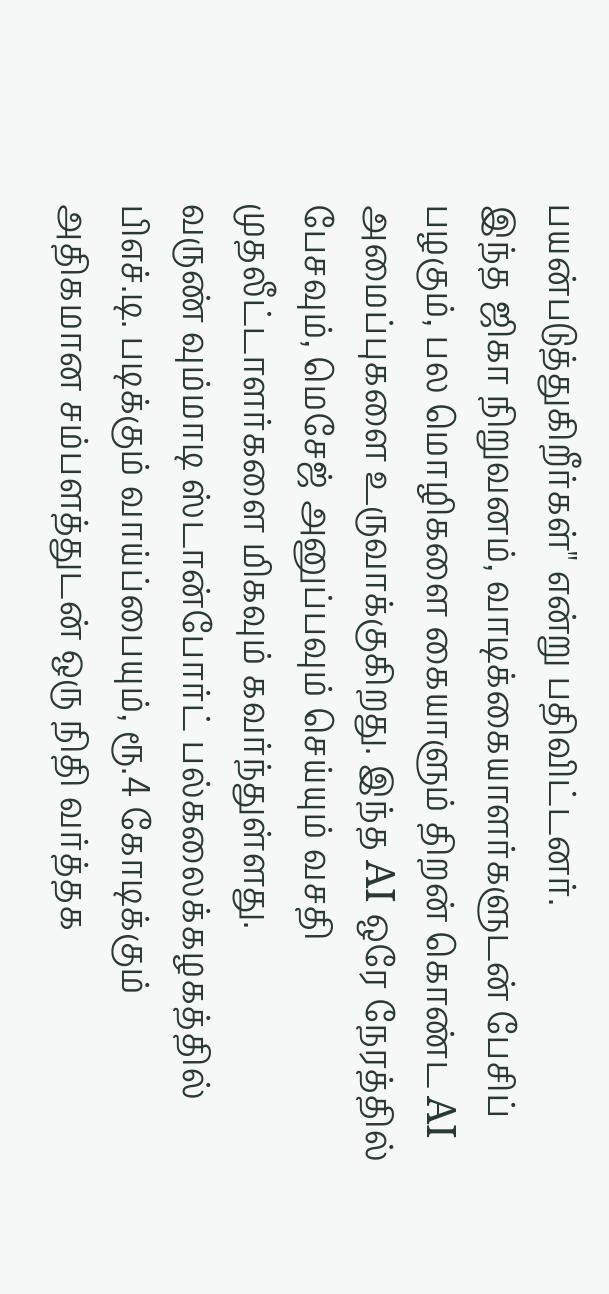பயன்படுத்துகிறீர்கள்" என்று பதிவிட்டனர்.
இந்த ஜிகா நிறுவனம், வாடிக்கையாளர்களுடன் பேசிப் பழகும், பல மொழிகளை கையாளும் திறன் கொண்ட AI அமைப்புகளை உருவாக்குகிறது. இந்த AI ஒரே நேரத்தில் பேசவும், மெசேஜ் அனுப்பவும் செய்யும் வசதி முதலீட்டாளர்களை மிகவும் கவர்ந்துள்ளது.
வருண் வும்மாடி ஸ்டான்போர்ட் பல்கலைக்கழகத்தில் பிஎச்.டி. படிக்கும் வாய்ப்பையும், ரூ.4 கோடிக்கும் அதிகமான சம்பளத்துடன் ஒரு நிதி வர்த்தக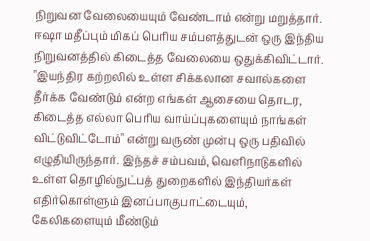நிறுவன வேலையையும் வேண்டாம் என்று மறுத்தார். ஈஷா மதீப்பும் மிகப் பெரிய சம்பளத்துடன் ஒரு இந்திய நிறுவனத்தில் கிடைத்த வேலையை ஒதுக்கிவிட்டார். "இயந்திர கற்றலில் உள்ள சிக்கலான சவால்களை தீர்க்க வேண்டும் என்ற எங்கள் ஆசையை தொடர, கிடைத்த எல்லா பெரிய வாய்ப்புகளையும் நாங்கள் விட்டுவிட்டோம்" என்று வருண் முன்பு ஒரு பதிவில் எழுதியிருந்தார். இந்தச் சம்பவம், வெளிநாடுகளில் உள்ள தொழில்நுட்பத் துறைகளில் இந்தியர்கள் எதிர்கொள்ளும் இனப்பாகுபாட்டையும், கேலிகளையும் மீண்டும்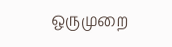ஒருமுறை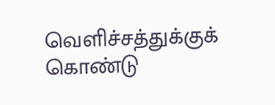வெளிச்சத்துக்குக் கொண்டு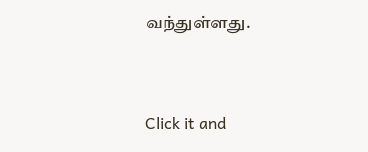வந்துள்ளது.


Click it and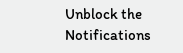Unblock the Notifications